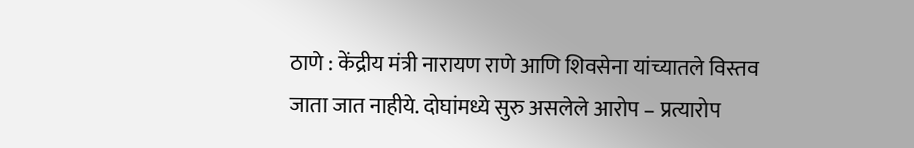ठाणे : केंद्रीय मंत्री नारायण राणे आणि शिवसेना यांच्यातले विस्तव जाता जात नाहीये. दोघांमध्ये सुरु असलेले आरोप – प्रत्यारोप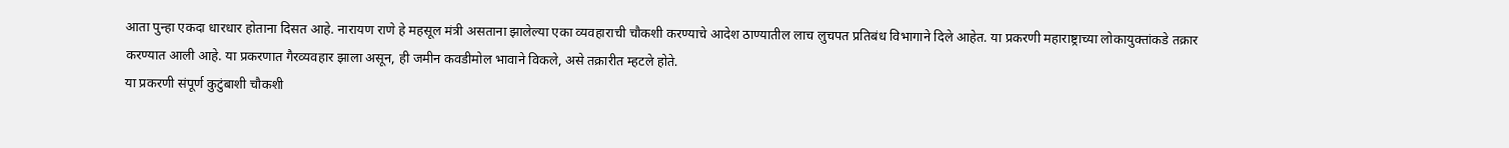आता पुन्हा एकदा धारधार होताना दिसत आहे. नारायण राणे हे महसूल मंत्री असताना झालेल्या एका व्यवहाराची चौकशी करण्याचे आदेश ठाण्यातील लाच लुचपत प्रतिबंध विभागाने दिले आहेत. या प्रकरणी महाराष्ट्राच्या लोकायुक्तांकडे तक्रार करण्यात आली आहे. या प्रकरणात गैरव्यवहार झाला असून, ही जमीन कवडीमोल भावाने विकले, असे तक्रारीत म्हटले होते.
या प्रकरणी संपूर्ण कुटुंबाशी चौकशी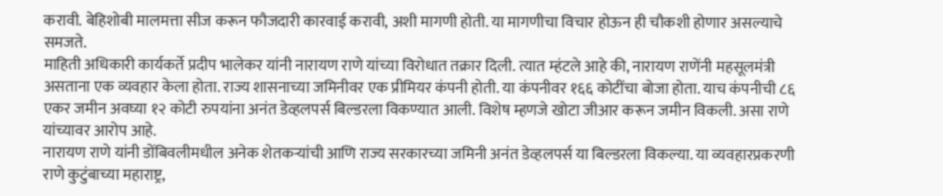करावी. बेहिशोबी मालमत्ता सीज करून फौजदारी कारवाई करावी, अशी मागणी होती. या मागणीचा विचार होऊन ही चौकशी होणार असल्याचे समजते.
माहिती अधिकारी कार्यकर्ते प्रदीप भालेकर यांनी नारायण राणे यांच्या विरोधात तक्रार दिली. त्यात म्हंटले आहे की, नारायण राणेंनी महसूलमंत्री असताना एक व्यवहार केला होता. राज्य शासनाच्या जमिनीवर एक प्रीमियर कंपनी होती. या कंपनीवर १६६ कोटींचा बोजा होता. याच कंपनीची ८६ एकर जमीन अवघ्या १२ कोटी रुपयांना अनंत डेव्हलपर्स बिल्डरला विकण्यात आली. विशेष म्हणजे खोटा जीआर करून जमीन विकली. असा राणे यांच्यावर आरोप आहे.
नारायण राणे यांनी डोंबिवलीमधील अनेक शेतकऱ्यांची आणि राज्य सरकारच्या जमिनी अनंत डेव्हलपर्स या बिल्डरला विकल्या. या व्यवहारप्रकरणी राणे कुटुंबाच्या महाराष्ट्र,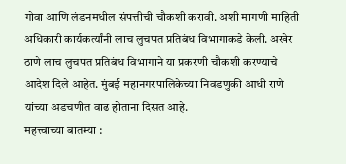गोवा आणि लंडनमधील संपत्तीची चौकशी करावी. अशी मागणी माहिती अधिकारी कार्यकर्त्यांनी लाच लुचपत प्रतिबंध विभागाकडे केली. अखेर ठाणे लाच लुचपत प्रतिबंध विभागाने या प्रकरणी चौकशी करण्याचे आदेश दिले आहेत. मुंबई महानगरपालिकेच्या निवडणुकी आधी राणे यांच्या अडचणीत वाढ होताना दिसत आहे.
महत्त्वाच्या बातम्या :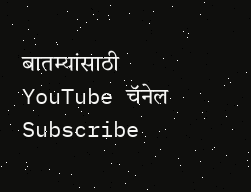बातम्यांसाठी YouTube चॅनेल Subscribe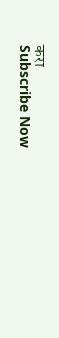करा
Subscribe Now